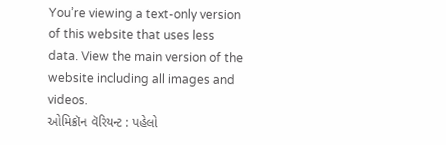You’re viewing a text-only version of this website that uses less data. View the main version of the website including all images and videos.
ઓમિક્રૉન વૅરિયન્ટ : પહેલો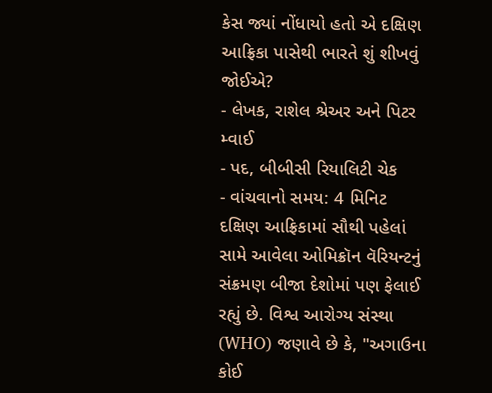કેસ જ્યાં નોંધાયો હતો એ દક્ષિણ આફ્રિકા પાસેથી ભારતે શું શીખવું જોઈએ?
- લેખક, રાશેલ શ્રેઅર અને પિટર મ્વાઈ
- પદ, બીબીસી રિયાલિટી ચેક
- વાંચવાનો સમય: 4 મિનિટ
દક્ષિણ આફ્રિકામાં સૌથી પહેલાં સામે આવેલા ઓમિક્રૉન વૅરિયન્ટનું સંક્રમણ બીજા દેશોમાં પણ ફેલાઈ રહ્યું છે. વિશ્વ આરોગ્ય સંસ્થા (WHO) જણાવે છે કે, "અગાઉના કોઈ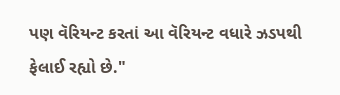પણ વૅરિયન્ટ કરતાં આ વૅરિયન્ટ વધારે ઝડપથી ફેલાઈ રહ્યો છે."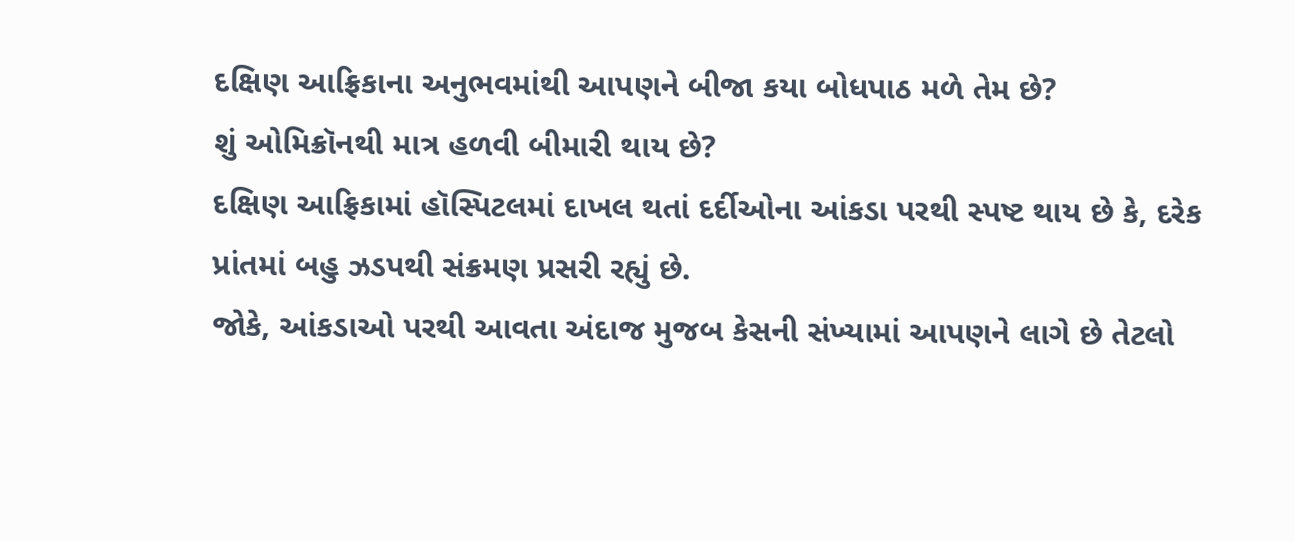દક્ષિણ આફ્રિકાના અનુભવમાંથી આપણને બીજા કયા બોધપાઠ મળે તેમ છે?
શું ઓમિક્રૉનથી માત્ર હળવી બીમારી થાય છે?
દક્ષિણ આફ્રિકામાં હૉસ્પિટલમાં દાખલ થતાં દર્દીઓના આંકડા પરથી સ્પષ્ટ થાય છે કે, દરેક પ્રાંતમાં બહુ ઝડપથી સંક્રમણ પ્રસરી રહ્યું છે.
જોકે, આંકડાઓ પરથી આવતા અંદાજ મુજબ કેસની સંખ્યામાં આપણને લાગે છે તેટલો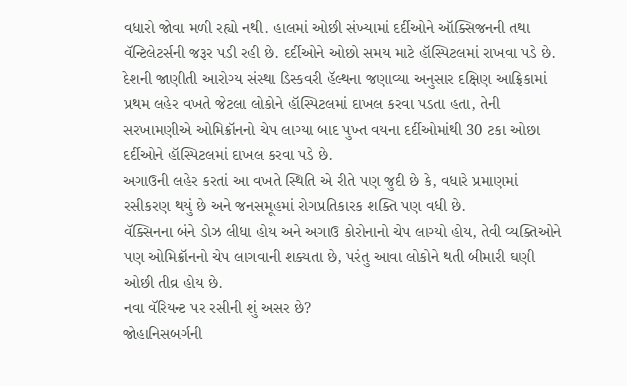વધારો જોવા મળી રહ્યો નથી. હાલમાં ઓછી સંખ્યામાં દર્દીઓને ઑક્સિજનની તથા વૅન્ટિલેટર્સની જરૂર પડી રહી છે. દર્દીઓને ઓછો સમય માટે હૉસ્પિટલમાં રાખવા પડે છે.
દેશની જાણીતી આરોગ્ય સંસ્થા ડિસ્કવરી હૅલ્થના જણાવ્યા અનુસાર દક્ષિણ આફ્રિકામાં પ્રથમ લહેર વખતે જેટલા લોકોને હૉસ્પિટલમાં દાખલ કરવા પડતા હતા, તેની સરખામણીએ ઓમિક્રૉનનો ચેપ લાગ્યા બાદ પુખ્ત વયના દર્દીઓમાંથી 30 ટકા ઓછા દર્દીઓને હૉસ્પિટલમાં દાખલ કરવા પડે છે.
અગાઉની લહેર કરતાં આ વખતે સ્થિતિ એ રીતે પણ જુદી છે કે, વધારે પ્રમાણમાં રસીકરણ થયું છે અને જનસમૂહમાં રોગપ્રતિકારક શક્તિ પણ વધી છે.
વૅક્સિનના બંને ડોઝ લીધા હોય અને અગાઉ કોરોનાનો ચેપ લાગ્યો હોય, તેવી વ્યક્તિઓને પણ ઓમિક્રૉનનો ચેપ લાગવાની શક્યતા છે, પરંતુ આવા લોકોને થતી બીમારી ઘણી ઓછી તીવ્ર હોય છે.
નવા વૅરિયન્ટ પર રસીની શું અસર છે?
જોહાનિસબર્ગની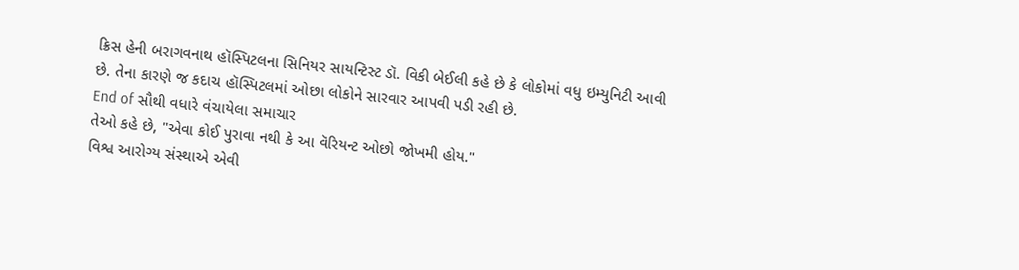ક્રિસ હેની બરાગવનાથ હૉસ્પિટલના સિનિયર સાયન્ટિસ્ટ ડૉ. વિકી બેઈલી કહે છે કે લોકોમાં વધુ ઇમ્યુનિટી આવી છે. તેના કારણે જ કદાચ હૉસ્પિટલમાં ઓછા લોકોને સારવાર આપવી પડી રહી છે.
End of સૌથી વધારે વંચાયેલા સમાચાર
તેઓ કહે છે, "એવા કોઈ પુરાવા નથી કે આ વૅરિયન્ટ ઓછો જોખમી હોય."
વિશ્વ આરોગ્ય સંસ્થાએ એવી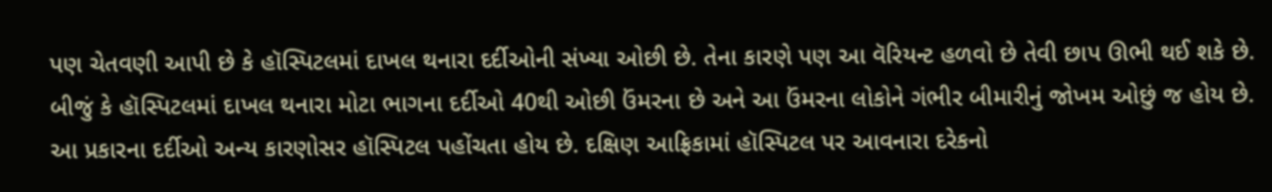પણ ચેતવણી આપી છે કે હૉસ્પિટલમાં દાખલ થનારા દર્દીઓની સંખ્યા ઓછી છે. તેના કારણે પણ આ વૅરિયન્ટ હળવો છે તેવી છાપ ઊભી થઈ શકે છે.
બીજું કે હૉસ્પિટલમાં દાખલ થનારા મોટા ભાગના દર્દીઓ 40થી ઓછી ઉંમરના છે અને આ ઉંમરના લોકોને ગંભીર બીમારીનું જોખમ ઓછું જ હોય છે.
આ પ્રકારના દર્દીઓ અન્ય કારણોસર હૉસ્પિટલ પહોંચતા હોય છે. દક્ષિણ આફ્રિકામાં હૉસ્પિટલ પર આવનારા દરેકનો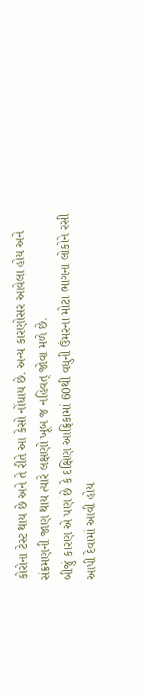કોરોના ટેસ્ટ થાય છે અને તે રીતે આ કેસો નોંધાય છે. અન્ય કારણોસર આવેલા હોય અને સંક્રમણની જાણ થાય ત્યારે લક્ષણો ખૂબ જ નહિવત્ જોવા મળે છે.
બીજું કારણ એ પણ છે કે દક્ષિણ આફ્રિકામાં 60થી વધુની ઉંમરના મોટા ભાગના લોકોને રસી આપી દેવામાં આવી હોય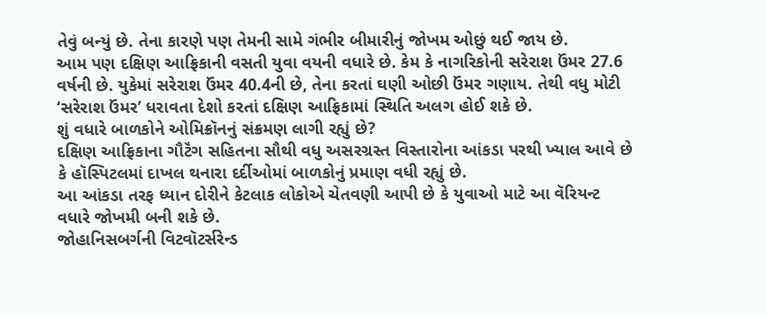તેવું બન્યું છે. તેના કારણે પણ તેમની સામે ગંભીર બીમારીનું જોખમ ઓછું થઈ જાય છે.
આમ પણ દક્ષિણ આફ્રિકાની વસતી યુવા વયની વધારે છે. કેમ કે નાગરિકોની સરેરાશ ઉંમર 27.6 વર્ષની છે. યુકેમાં સરેરાશ ઉંમર 40.4ની છે, તેના કરતાં ઘણી ઓછી ઉંમર ગણાય. તેથી વધુ મોટી ‘સરેરાશ ઉંમર’ ધરાવતા દેશો કરતાં દક્ષિણ આફ્રિકામાં સ્થિતિ અલગ હોઈ શકે છે.
શું વધારે બાળકોને ઓમિક્રૉનનું સંક્રમણ લાગી રહ્યું છે?
દક્ષિણ આફ્રિકાના ગૌટૅંગ સહિતના સૌથી વધુ અસરગ્રસ્ત વિસ્તારોના આંકડા પરથી ખ્યાલ આવે છે કે હૉસ્પિટલમાં દાખલ થનારા દર્દીઓમાં બાળકોનું પ્રમાણ વધી રહ્યું છે.
આ આંકડા તરફ ધ્યાન દોરીને કેટલાક લોકોએ ચેતવણી આપી છે કે યુવાઓ માટે આ વૅરિયન્ટ વધારે જોખમી બની શકે છે.
જોહાનિસબર્ગની વિટવૉટર્સરેન્ડ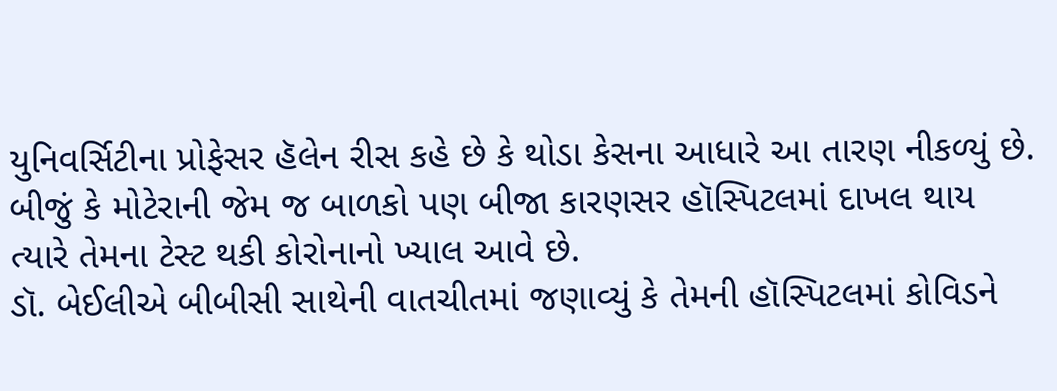યુનિવર્સિટીના પ્રોફેસર હૅલેન રીસ કહે છે કે થોડા કેસના આધારે આ તારણ નીકળ્યું છે. બીજું કે મોટેરાની જેમ જ બાળકો પણ બીજા કારણસર હૉસ્પિટલમાં દાખલ થાય ત્યારે તેમના ટેસ્ટ થકી કોરોનાનો ખ્યાલ આવે છે.
ડૉ. બેઈલીએ બીબીસી સાથેની વાતચીતમાં જણાવ્યું કે તેમની હૉસ્પિટલમાં કોવિડને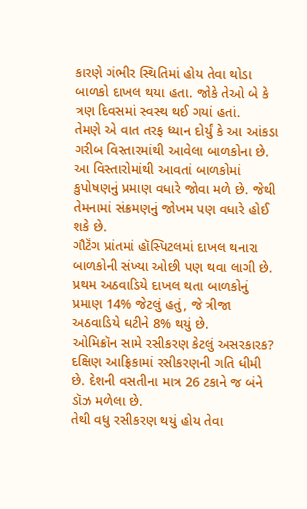કારણે ગંભીર સ્થિતિમાં હોય તેવા થોડા બાળકો દાખલ થયા હતા. જોકે તેઓ બે કે ત્રણ દિવસમાં સ્વસ્થ થઈ ગયાં હતાં.
તેમણે એ વાત તરફ ધ્યાન દોર્યું કે આ આંકડા ગરીબ વિસ્તારમાંથી આવેલા બાળકોના છે. આ વિસ્તારોમાંથી આવતાં બાળકોમાં કુપોષણનું પ્રમાણ વધારે જોવા મળે છે. જેથી તેમનામાં સંક્રમણનું જોખમ પણ વધારે હોઈ શકે છે.
ગૌટૅંગ પ્રાંતમાં હૉસ્પિટલમાં દાખલ થનારા બાળકોની સંખ્યા ઓછી પણ થવા લાગી છે. પ્રથમ અઠવાડિયે દાખલ થતા બાળકોનું પ્રમાણ 14% જેટલું હતું, જે ત્રીજા અઠવાડિયે ઘટીને 8% થયું છે.
ઓમિક્રૉન સામે રસીકરણ કેટલું અસરકારક?
દક્ષિણ આફ્રિકામાં રસીકરણની ગતિ ધીમી છે. દેશની વસતીના માત્ર 26 ટકાને જ બંને ડૉઝ મળેલા છે.
તેથી વધુ રસીકરણ થયું હોય તેવા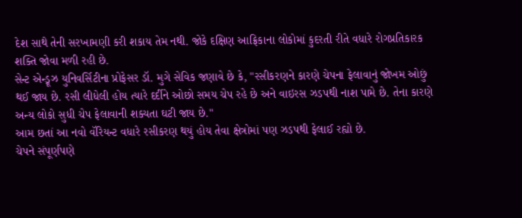દેશ સાથે તેની સરખામણી કરી શકાય તેમ નથી. જોકે દક્ષિણ આફ્રિકાના લોકોમાં કુદરતી રીતે વધારે રોગપ્રતિકારક શક્તિ જોવા મળી રહી છે.
સેન્ટ એન્ડ્રૂઝ યુનિવર્સિટીના પ્રોફેસર ડૉ. મુગે સેવિક જણાવે છે કે, "રસીકરણને કારણે ચેપના ફેલાવાનું જોખમ ઓછું થઈ જાય છે. રસી લીધેલી હોય ત્યારે દર્દીને ઓછો સમય ચેપ રહે છે અને વાઇરસ ઝડપથી નાશ પામે છે. તેના કારણે અન્ય લોકો સુધી ચેપ ફેલાવાની શક્યતા ઘટી જાય છે."
આમ છતાં આ નવો વૅરિયન્ટ વધારે રસીકરણ થયું હોય તેવા ક્ષેત્રોમાં પણ ઝડપથી ફેલાઈ રહ્યો છે.
ચેપને સંપૂર્ણપણે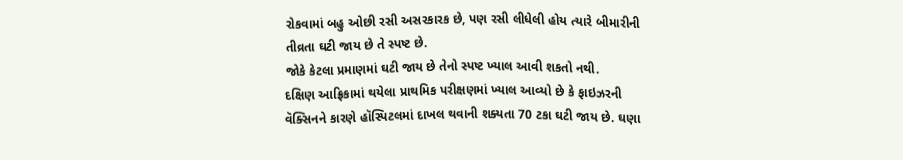રોકવામાં બહુ ઓછી રસી અસરકારક છે, પણ રસી લીધેલી હોય ત્યારે બીમારીની તીવ્રતા ઘટી જાય છે તે સ્પષ્ટ છે.
જોકે કેટલા પ્રમાણમાં ઘટી જાય છે તેનો સ્પષ્ટ ખ્યાલ આવી શકતો નથી.
દક્ષિણ આફ્રિકામાં થયેલા પ્રાથમિક પરીક્ષણમાં ખ્યાલ આવ્યો છે કે ફાઇઝરની વૅક્સિનને કારણે હૉસ્પિટલમાં દાખલ થવાની શક્યતા 70 ટકા ઘટી જાય છે. ઘણા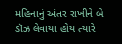મહિનાનું અંતર રાખીને બે ડૉઝ લેવાયા હોય ત્યારે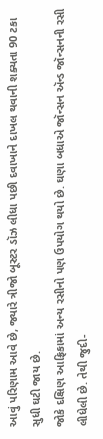આવું પરિણામ આવે છે, જ્યારે ત્રીજો બૂસ્ટર ડૉઝ લીધા પછી દવાખાને દાખલ થવાની શક્યતા 90 ટકા સુધી ઘટી જાય છે.
જોકે દક્ષિણ આફ્રિકામાં અન્ય રસીનો પણ ઉપયોગ થયો છે. ઘણા બધાએ જૉન્સન ઍન્ડ જૉન્સનની રસી લીધેલી છે. તેથી જુદી-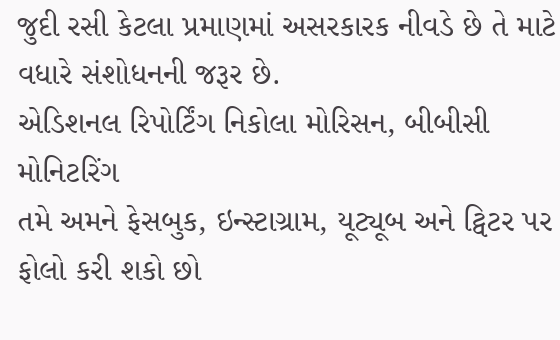જુદી રસી કેટલા પ્રમાણમાં અસરકારક નીવડે છે તે માટે વધારે સંશોધનની જરૂર છે.
એડિશનલ રિપોર્ટિંગ નિકોલા મોરિસન, બીબીસી મોનિટરિંગ
તમે અમને ફેસબુક, ઇન્સ્ટાગ્રામ, યૂટ્યૂબ અને ટ્વિટર પર ફોલો કરી શકો છો